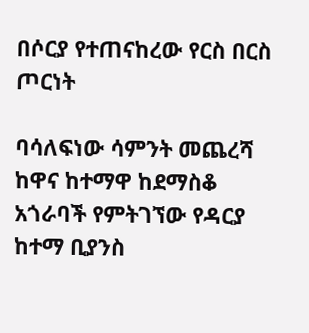በሶርያ የተጠናከረው የርስ በርስ ጦርነት

ባሳለፍነው ሳምንት መጨረሻ ከዋና ከተማዋ ከደማስቆ አጎራባች የምትገኘው የዳርያ ከተማ ቢያንስ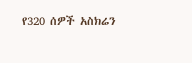የ320 ሰዎች አስክሬን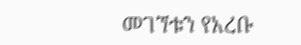መገኘቱን የአረቡ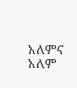አለምና አለም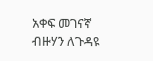አቀፍ መገናኛ ብዙሃን ለጉዳዩ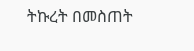ትኩረት በመስጠት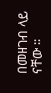በመዘገብ ላይ ናቸው ፡፡